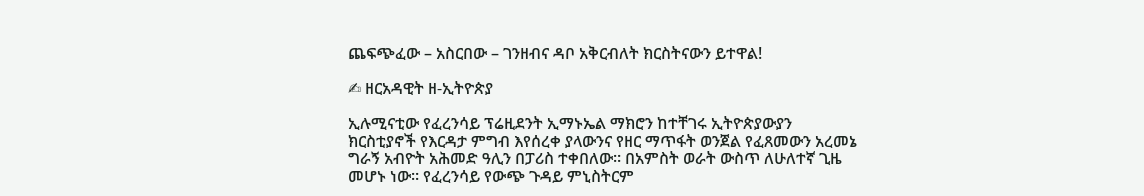ጨፍጭፈው – አስርበው – ገንዘብና ዳቦ አቅርብለት ክርስትናውን ይተዋል!

✍ ዘርአዳዊት ዘ-ኢትዮጵያ

ኢሉሚናቲው የፈረንሳይ ፕሬዚደንት ኢማኑኤል ማክሮን ከተቸገሩ ኢትዮጵያውያን ክርስቲያኖች የእርዳታ ምግብ እየሰረቀ ያላውንና የዘር ማጥፋት ወንጀል የፈጸመውን አረመኔ ግራኝ አብዮት አሕመድ ዓሊን በፓሪስ ተቀበለው። በአምስት ወራት ውስጥ ለሁለተኛ ጊዜ መሆኑ ነው። የፈረንሳይ የውጭ ጉዳይ ምኒስትርም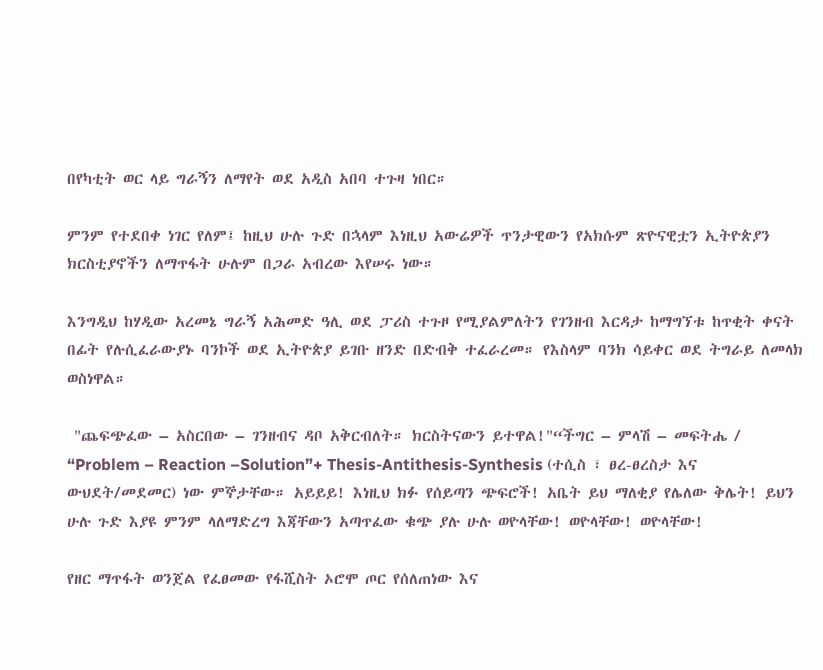በየካቲት ወር ላይ ግራኝን ለማየት ወደ አዲስ አበባ ተጉዛ ነበር።

ምንም የተደበቀ ነገር የለም፤ ከዚህ ሁሉ ጉድ በኋላም እነዚህ አውሬዎች ጥንታዊውን የአክሱም ጽዮናዊቷን ኢትዮጵያን ክርስቲያኖችን ለማጥፋት ሁሉም በጋራ አብረው እየሠሩ ነው።

እንግዲህ ከሃዲው አረመኔ ግራኝ አሕመድ ዓሊ ወደ ፓሪስ ተጉዞ የሚያልምለትን የገንዘብ እርዳታ ከማግኘቱ ከጥቂት ቀናት በፊት የሉሲፈራውያኑ ባንኮች ወደ ኢትዮጵያ ይገቡ ዘንድ በድብቅ ተፈራረመ። የእስላም ባንክ ሳይቀር ወደ ትግራይ ለመላክ ወስነዋል።

 "ጨፍጭፈው – አስርበው – ገንዘብና ዳቦ አቅርብለት። ክርስትናውን ይተዋል!"“ችግር – ምላሽ – መፍትሔ / “Problem – Reaction –Solution”+ Thesis-Antithesis-Synthesis (ተሲስ ፣ ፀረ-ፀረስታ እና ውህደት/መደመር) ነው ምኞታቸው። አይይይ! እነዚህ ክፉ የሰይጣን ጭፍሮች! አቤት ይህ ማለቂያ የሌለው ቅሌት! ይህን ሁሉ ጉድ እያዩ ምንም ላለማድረግ እጃቸውን አጣጥፈው ቁጭ ያሉ ሁሉ ወዮላቸው! ወዮላቸው! ወዮላቸው!

የዘር ማጥፋት ወንጀል የፈፀመው የፋሺስት ኦሮሞ ጦር የሰለጠነው እና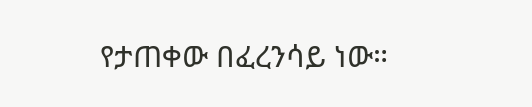የታጠቀው በፈረንሳይ ነው።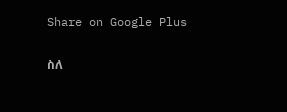Share on Google Plus

ስለ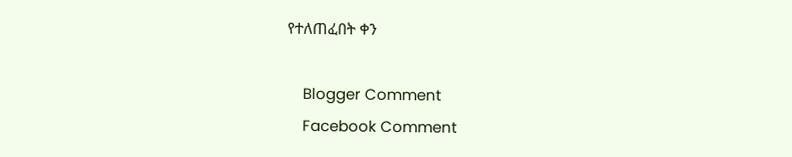የተለጠፈበት ቀን

    Blogger Comment
    Facebook Comment